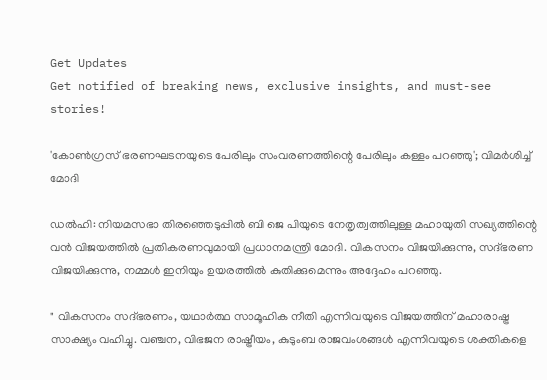Get Updates
Get notified of breaking news, exclusive insights, and must-see stories!

'കോൺഗ്രസ് ഭരണഘടനയുടെ പേരിലും സംവരണത്തിന്റെ പേരിലും കള്ളം പറഞ്ഞു'; വിമർശിച്ച് മോദി

ഡൽഹി: നിയമസഭാ തിരഞ്ഞെടുപ്പിൽ ബി ജെ പിയുടെ നേതൃത്വത്തിലുള്ള മഹായുതി സഖ്യത്തിന്റെ വൻ വിജയത്തിൽ പ്രതികരണവുമായി പ്രധാനമന്ത്രി മോദി. വികസനം വിജയിക്കുന്നു, സദ്ഭരണ വിജയിക്കുന്നു, നമ്മൾ ഇനിയും ഉയരത്തിൽ കുതിക്കുമെന്നും അദ്ദേഹം പറഞ്ഞു.

" വികസനം സദ്ഭരണം, യഥാർത്ഥ സാമൂഹിക നീതി എന്നിവയുടെ വിജയത്തിന് മഹാരാഷ്ട്ര സാക്ഷ്യം വഹിച്ചു. വഞ്ചന, വിഭജന രാഷ്ട്രീയം, കുടുംബ രാജവംശങ്ങൾ എന്നിവയുടെ ശക്തികളെ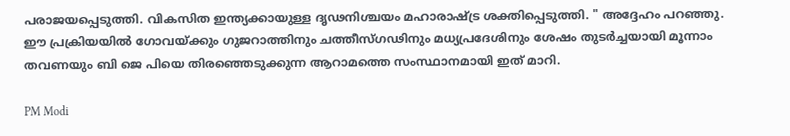പരാജയപ്പെടുത്തി. വികസിത ഇന്ത്യക്കായുള്ള ദൃഢനിശ്ചയം മഹാരാഷ്ട്ര ശക്തിപ്പെടുത്തി. " അദ്ദേഹം പറഞ്ഞു. ഈ പ്രക്രിയയിൽ ഗോവയ്ക്കും ഗുജറാത്തിനും ചത്തീസ്ഗഢിനും മധ്യപ്രദേശിനും ശേഷം തുടർച്ചയായി മൂന്നാം തവണയും ബി ജെ പിയെ തിരഞ്ഞെടുക്കുന്ന ആറാമത്തെ സംസ്ഥാനമായി ഇത് മാറി.

PM Modi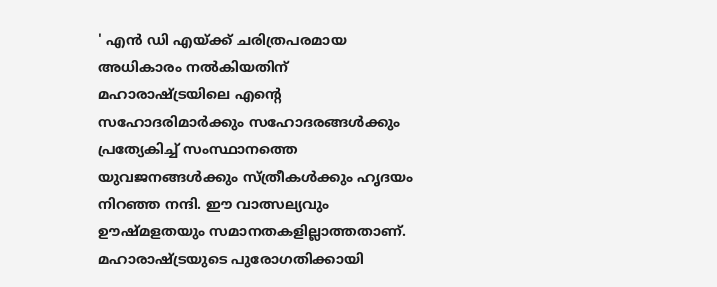' എൻ ഡി എയ്ക്ക് ചരിത്രപരമായ അധികാരം നൽകിയതിന് മഹാരാഷ്ട്രയിലെ എന്റെ സഹോദരിമാർക്കും സഹോദരങ്ങൾക്കും പ്രത്യേകിച്ച് സംസ്ഥാനത്തെ യുവജനങ്ങൾക്കും സ്ത്രീകൾക്കും ഹൃദയം നിറഞ്ഞ നന്ദി. ഈ വാത്സല്യവും ഊഷ്മളതയും സമാനതകളില്ലാത്തതാണ്. മഹാരാഷ്ട്രയുടെ പുരോഗതിക്കായി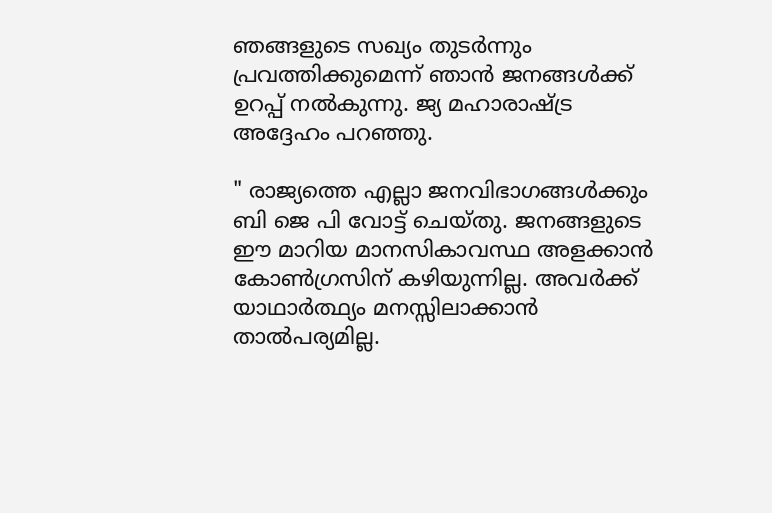ഞങ്ങളുടെ സഖ്യം തുടർന്നും പ്രവ‍ത്തിക്കുമെന്ന് ഞാൻ ജനങ്ങൾക്ക് ഉറപ്പ് നൽകുന്നു. ജ്യ മഹാരാഷ്ട്ര അദ്ദേഹം പറഞ്ഞു.

" രാജ്യത്തെ എല്ലാ ജനവിഭാഗങ്ങൾക്കും ബി ജെ പി വോട്ട് ചെയ്തു. ജനങ്ങളുടെ ഈ മാറിയ മാനസികാവസ്ഥ അളക്കാൻ കോൺഗ്രസിന് കഴിയുന്നില്ല. അവർക്ക് യാഥാർത്ഥ്യം മനസ്സിലാക്കാൻ താൽപര്യമില്ല.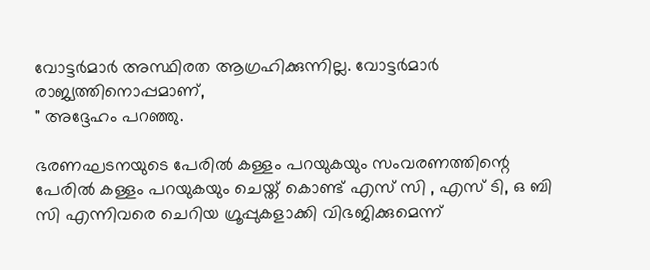വോട്ടർമാർ അസ്ഥിരത ആഗ്രഹിക്കുന്നില്ല. വോട്ടർമാർ രാജ്യത്തിനൊപ്പമാണ്,
" അദ്ദേഹം പറഞ്ഞു.

ഭരണഘടനയുടെ പേരിൽ കള്ളം പറയുകയും സംവരണത്തിന്റെ പേരിൽ കള്ളം പറയുകയും ചെയ്ത് കൊണ്ട് എസ് സി , എസ് ടി, ഒ ബി സി എന്നിവരെ ചെറിയ ഗ്രൂപ്പുകളാക്കി വിഭജിക്കുമെന്ന്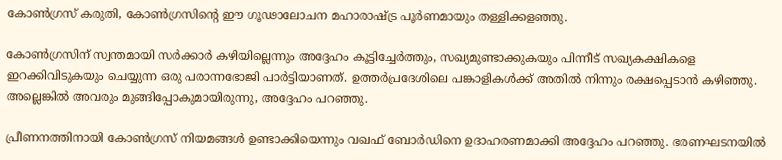കോൺഗ്രസ് കരുതി, കോൺഗ്രസിന്റെ ഈ ഗൂഢാലോചന മഹാരാഷ്ട്ര പൂർണമായും തള്ളിക്കളഞ്ഞു.

കോൺഗ്രസിന് സ്വന്തമായി സർക്കാർ കഴിയില്ലെന്നും അദ്ദേഹം കൂട്ടിച്ചേർത്തും, സഖ്യമുണ്ടാക്കുകയും പിന്നീട് സഖ്യകക്ഷികളെ ഇറക്കിവിടുകയും ചെയ്യുന്ന ഒരു പരാന്നഭോജി പാർട്ടിയാണത്. ഉത്തർപ്രദേശിലെ പങ്കാളികൾക്ക് അതിൽ നിന്നും രക്ഷപ്പെടാൻ കഴിഞ്ഞു. അല്ലെങ്കിൽ അവരും മുങ്ങിപ്പോകുമായിരുന്നു, അദ്ദേഹം പറഞ്ഞു.

പ്രീണനത്തിനായി കോൺഗ്രസ് നിയമങ്ങൾ ഉണ്ടാക്കിയെന്നും വഖഫ് ബോർഡിനെ ഉദാഹരണമാക്കി അദ്ദേഹം പറഞ്ഞു. ഭരണഘടനയിൽ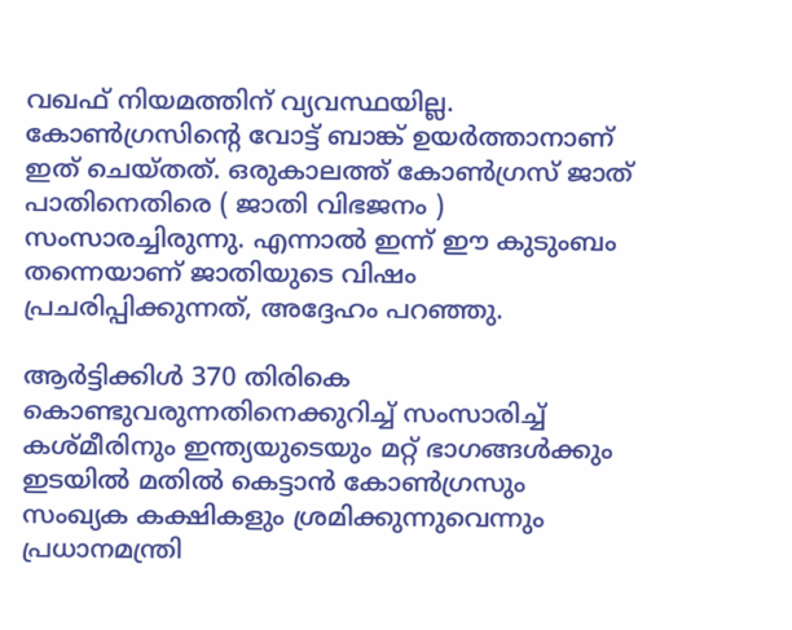വഖഫ് നിയമത്തിന് വ്യവസ്ഥയില്ല. കോൺഗ്രസിന്റെ വോട്ട് ബാങ്ക് ഉയർത്താനാണ് ഇത് ചെയ്തത്. ഒരുകാലത്ത് കോൺഗ്രസ് ജാത് പാതിനെതിരെ ( ജാതി വിഭജനം ) സംസാരച്ചിരുന്നു. എന്നാൽ ഇന്ന് ഈ കുടുംബം തന്നെയാണ് ജാതിയുടെ വിഷം പ്രചരിപ്പിക്കുന്നത്, അദ്ദേഹം പറഞ്ഞു.

ആർട്ടിക്കിൾ 370 തിരികെ കൊണ്ടുവരുന്നതിനെക്കുറിച്ച് സംസാരിച്ച് കശ്മീരിനും ഇന്ത്യയുടെയും മറ്റ് ഭാഗങ്ങൾക്കും ഇടയിൽ മതിൽ കെട്ടാൻ കോൺഗ്രസും സംഖ്യക കക്ഷികളും ശ്രമിക്കുന്നുവെന്നും പ്രധാനമന്ത്രി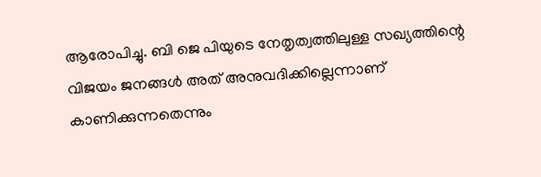ആരോപിച്ചു. ബി ജെ പിയുടെ നേതൃത്വത്തിലുള്ള സഖ്യത്തിന്റെ വിജയം ജനങ്ങൾ അത് അനുവദിക്കില്ലെന്നാണ് കാണിക്കുന്നതെന്നും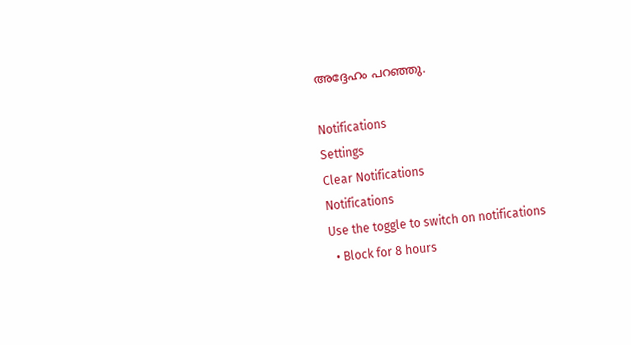അദ്ദേഹം പറഞ്ഞു.

Notifications
Settings
Clear Notifications
Notifications
Use the toggle to switch on notifications
  • Block for 8 hours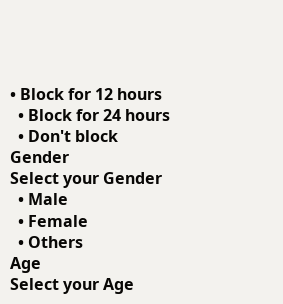• Block for 12 hours
  • Block for 24 hours
  • Don't block
Gender
Select your Gender
  • Male
  • Female
  • Others
Age
Select your Age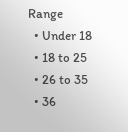Range
  • Under 18
  • 18 to 25
  • 26 to 35
  • 36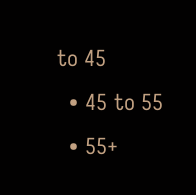to 45
  • 45 to 55
  • 55+